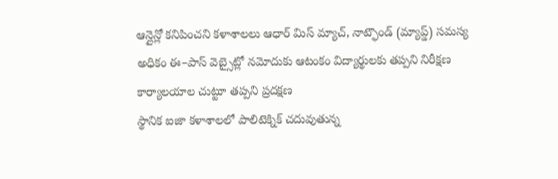ఆన్లైన్లో కనిపించని కళాశాలలు ఆధార్ మిస్ మ్యాచ్, నాట్ఫౌండ్ (మ్యాప్డ్) సమస్య అధికం ఈ–పాస్ వెబ్సైట్లో నమోదుకు ఆటంకం విద్యార్థులకు తప్పని నిరీక్షణ కార్యాలయాల చుట్టూ తప్పని ప్రదక్షణ
స్థానిక ఐజా కళాశాలలో పాలిటెక్నిక్ చదువుతున్న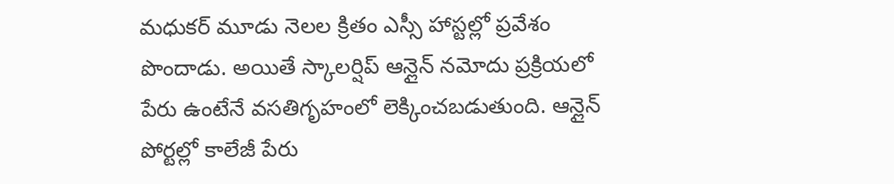మధుకర్ మూడు నెలల క్రితం ఎస్సీ హాస్టల్లో ప్రవేశం పొందాడు. అయితే స్కాలర్షిప్ ఆన్లైన్ నమోదు ప్రక్రియలో పేరు ఉంటేనే వసతిగృహంలో లెక్కించబడుతుంది. ఆన్లైన్ పోర్టల్లో కాలేజీ పేరు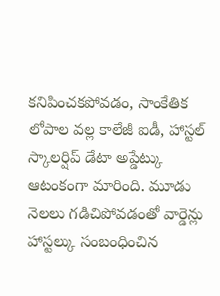కనిపించకపోవడం, సాంకేతిక లోపాల వల్ల కాలేజీ ఐడీ, హాస్టల్ స్కాలర్షిప్ డేటా అప్డేట్కు ఆటంకంగా మారింది. మూడు నెలలు గడిచిపోవడంతో వార్డెన్లు హాస్టల్కు సంబంధించిన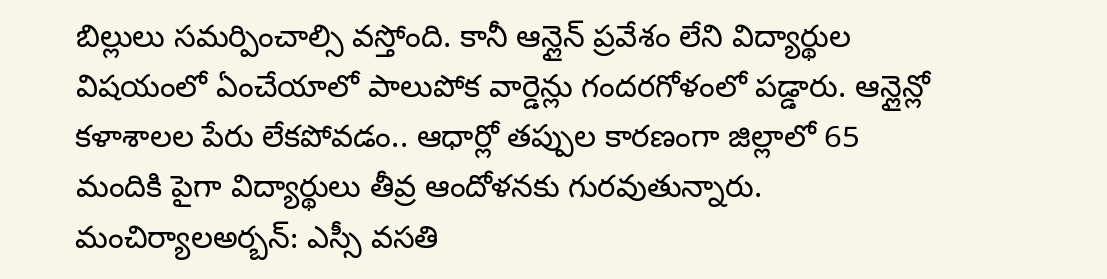బిల్లులు సమర్పించాల్సి వస్తోంది. కానీ ఆన్లైన్ ప్రవేశం లేని విద్యార్థుల విషయంలో ఏంచేయాలో పాలుపోక వార్డెన్లు గందరగోళంలో పడ్డారు. ఆన్లైన్లో కళాశాలల పేరు లేకపోవడం.. ఆధార్లో తప్పుల కారణంగా జిల్లాలో 65 మందికి పైగా విద్యార్థులు తీవ్ర ఆందోళనకు గురవుతున్నారు.
మంచిర్యాలఅర్బన్: ఎస్సీ వసతి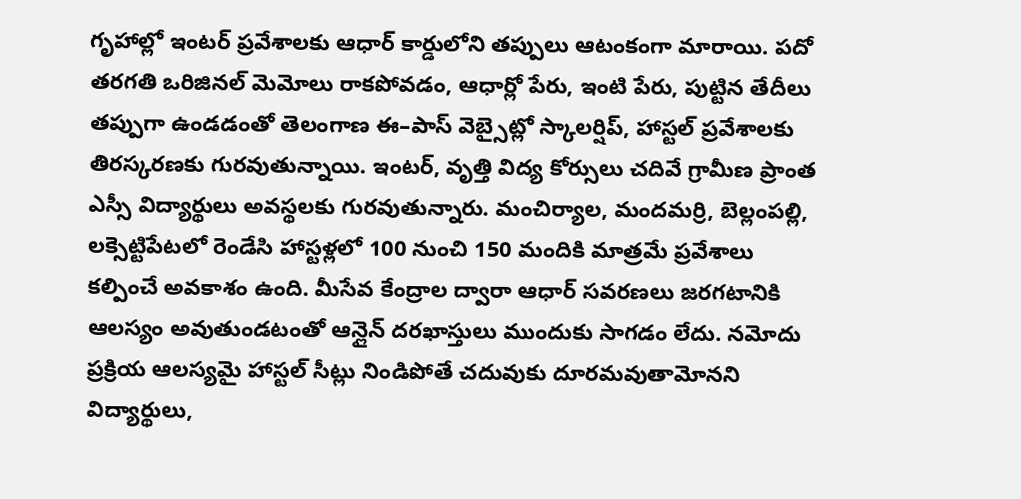గృహాల్లో ఇంటర్ ప్రవేశాలకు ఆధార్ కార్డులోని తప్పులు ఆటంకంగా మారాయి. పదో తరగతి ఒరిజినల్ మెమోలు రాకపోవడం, ఆధార్లో పేరు, ఇంటి పేరు, పుట్టిన తేదీలు తప్పుగా ఉండడంతో తెలంగాణ ఈ–పాస్ వెబ్సైట్లో స్కాలర్షిప్, హాస్టల్ ప్రవేశాలకు తిరస్కరణకు గురవుతున్నాయి. ఇంటర్, వృత్తి విద్య కోర్సులు చదివే గ్రామీణ ప్రాంత ఎస్సీ విద్యార్థులు అవస్థలకు గురవుతున్నారు. మంచిర్యాల, మందమర్రి, బెల్లంపల్లి, లక్సెట్టిపేటలో రెండేసి హాస్టళ్లలో 100 నుంచి 150 మందికి మాత్రమే ప్రవేశాలు కల్పించే అవకాశం ఉంది. మీసేవ కేంద్రాల ద్వారా ఆధార్ సవరణలు జరగటానికి ఆలస్యం అవుతుండటంతో ఆన్లైన్ దరఖాస్తులు ముందుకు సాగడం లేదు. నమోదు ప్రక్రియ ఆలస్యమై హాస్టల్ సీట్లు నిండిపోతే చదువుకు దూరమవుతామోనని విద్యార్థులు,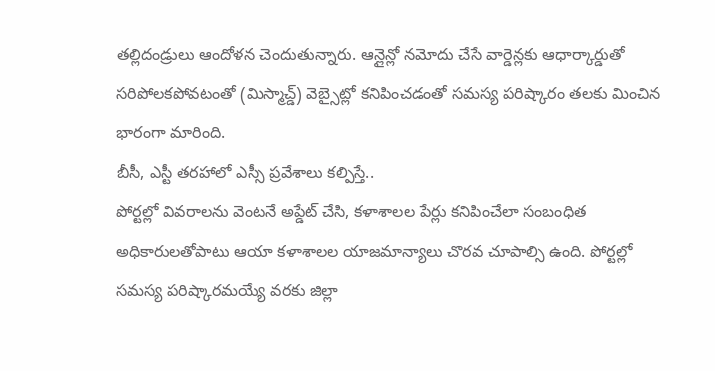తల్లిదండ్రులు ఆందోళన చెందుతున్నారు. ఆన్లైన్లో నమోదు చేసే వార్డెన్లకు ఆధార్కార్డుతో సరిపోలకపోవటంతో (మిస్మాచ్డ్) వెబ్సైట్లో కనిపించడంతో సమస్య పరిష్కారం తలకు మించిన భారంగా మారింది.
బీసీ, ఎస్టీ తరహాలో ఎస్సీ ప్రవేశాలు కల్పిస్తే..
పోర్టల్లో వివరాలను వెంటనే అప్డేట్ చేసి, కళాశాలల పేర్లు కనిపించేలా సంబంధిత అధికారులతోపాటు ఆయా కళాశాలల యాజమాన్యాలు చొరవ చూపాల్సి ఉంది. పోర్టల్లో సమస్య పరిష్కారమయ్యే వరకు జిల్లా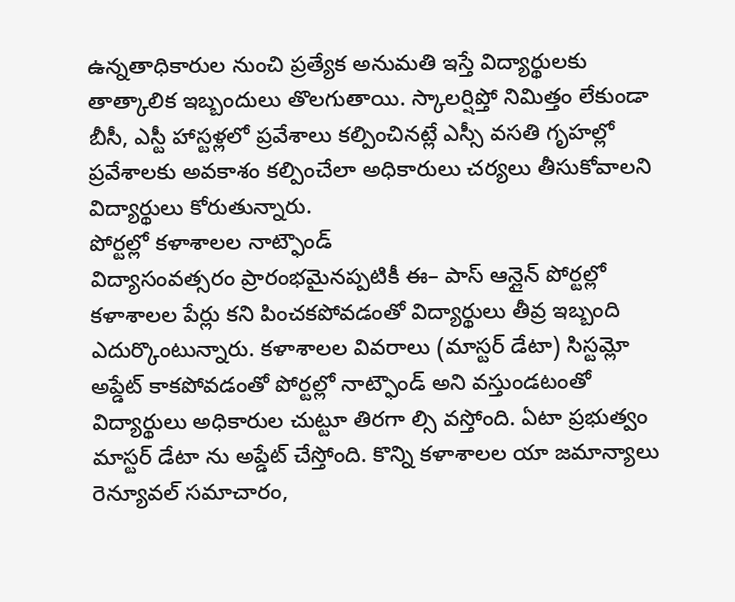ఉన్నతాధికారుల నుంచి ప్రత్యేక అనుమతి ఇస్తే విద్యార్థులకు తాత్కాలిక ఇబ్బందులు తొలగుతాయి. స్కాలర్షిప్తో నిమిత్తం లేకుండా బీసీ, ఎస్టీ హాస్టళ్లలో ప్రవేశాలు కల్పించినట్లే ఎస్సీ వసతి గృహల్లో ప్రవేశాలకు అవకాశం కల్పించేలా అధికారులు చర్యలు తీసుకోవాలని విద్యార్థులు కోరుతున్నారు.
పోర్టల్లో కళాశాలల నాట్ఫౌండ్
విద్యాసంవత్సరం ప్రారంభమైనప్పటికీ ఈ– పాస్ ఆన్లైన్ పోర్టల్లో కళాశాలల పేర్లు కని పించకపోవడంతో విద్యార్థులు తీవ్ర ఇబ్బంది ఎదుర్కొంటున్నారు. కళాశాలల వివరాలు (మాస్టర్ డేటా) సిస్టమ్లో అప్డేట్ కాకపోవడంతో పోర్టల్లో నాట్ఫౌండ్ అని వస్తుండటంతో విద్యార్థులు అధికారుల చుట్టూ తిరగా ల్సి వస్తోంది. ఏటా ప్రభుత్వం మాస్టర్ డేటా ను అప్డేట్ చేస్తోంది. కొన్ని కళాశాలల యా జమాన్యాలు రెన్యూవల్ సమాచారం,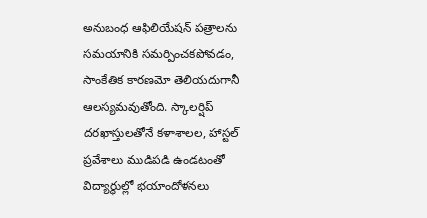అనుబంధ ఆఫిలియేషన్ పత్రాలను సమయానికి సమర్పించకపోవడం, సాంకేతిక కారణమో తెలియదుగానీ ఆలస్యమవుతోంది. స్కాలర్షిప్ దరఖాస్తులతోనే కళాశాలల, హాస్టల్ ప్రవేశాలు ముడిపడి ఉండటంతో విద్యార్థుల్లో భయాందోళనలు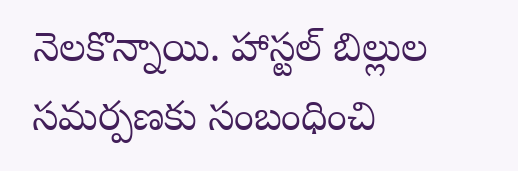నెలకొన్నాయి. హాస్టల్ బిల్లుల సమర్పణకు సంబంధించి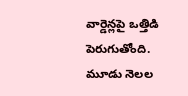వార్డెన్లపై ఒత్తిడి పెరుగుతోంది. మూడు నెలల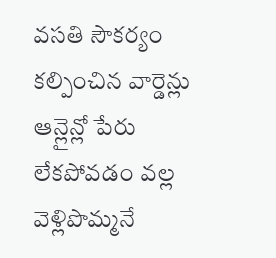వసతి సౌకర్యం కల్పించిన వార్డెన్లు ఆన్లైన్లో పేరు లేకపోవడం వల్ల వెళ్లిపొమ్మనే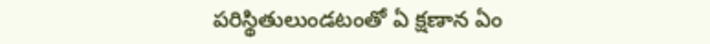పరిస్థితులుండటంతో ఏ క్షణాన ఏం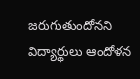జరుగుతుందోనని విద్యార్థులు ఆందోళన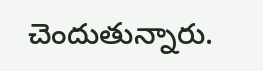చెందుతున్నారు.